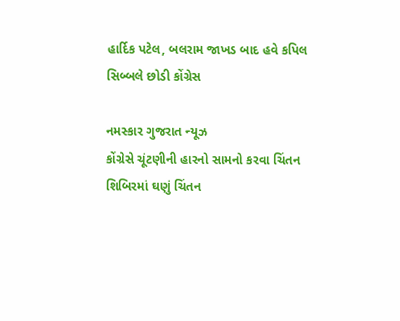હાર્દિક પટેલ, બલરામ જાખડ બાદ હવે કપિલ સિબ્બલે છોડી કોંગ્રેસ

નમસ્કાર ગુજરાત ન્યૂઝ
કોંગ્રેસે ચૂંટણીની હારનો સામનો કરવા ચિંતન શિબિરમાં ઘણું ચિંતન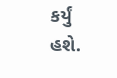કર્યું હશે.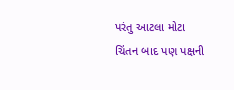પરંતુ આટલા મોટા ચિંતન બાદ પણ પક્ષની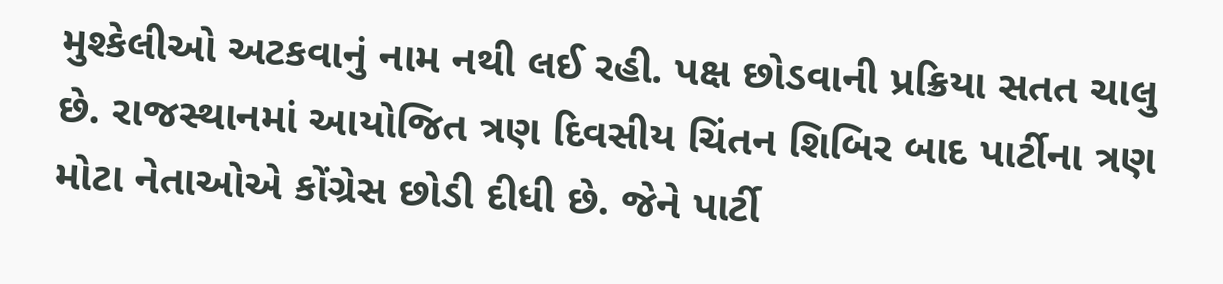મુશ્કેલીઓ અટકવાનું નામ નથી લઈ રહી. પક્ષ છોડવાની પ્રક્રિયા સતત ચાલુ છે. રાજસ્થાનમાં આયોજિત ત્રણ દિવસીય ચિંતન શિબિર બાદ પાર્ટીના ત્રણ મોટા નેતાઓએ કોંગ્રેસ છોડી દીધી છે. જેને પાર્ટી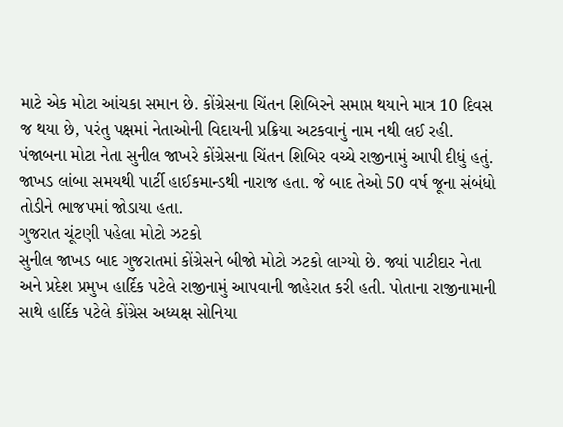માટે એક મોટા આંચકા સમાન છે. કોંગ્રેસના ચિંતન શિબિરને સમાપ્ત થયાને માત્ર 10 દિવસ જ થયા છે, પરંતુ પક્ષમાં નેતાઓની વિદાયની પ્રક્રિયા અટકવાનું નામ નથી લઈ રહી. પંજાબના મોટા નેતા સુનીલ જાખરે કોંગ્રેસના ચિંતન શિબિર વચ્ચે રાજીનામું આપી દીધું હતું. જાખડ લાંબા સમયથી પાર્ટી હાઈકમાન્ડથી નારાજ હતા. જે બાદ તેઓ 50 વર્ષ જૂના સંબંધો તોડીને ભાજપમાં જોડાયા હતા.
ગુજરાત ચૂંટણી પહેલા મોટો ઝટકો
સુનીલ જાખડ બાદ ગુજરાતમાં કોંગ્રેસને બીજો મોટો ઝટકો લાગ્યો છે. જ્યાં પાટીદાર નેતા અને પ્રદેશ પ્રમુખ હાર્દિક પટેલે રાજીનામું આપવાની જાહેરાત કરી હતી. પોતાના રાજીનામાની સાથે હાર્દિક પટેલે કોંગ્રેસ અધ્યક્ષ સોનિયા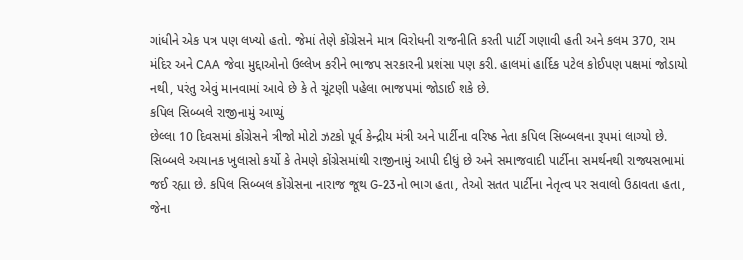ગાંધીને એક પત્ર પણ લખ્યો હતો. જેમાં તેણે કોંગ્રેસને માત્ર વિરોધની રાજનીતિ કરતી પાર્ટી ગણાવી હતી અને કલમ 370, રામ મંદિર અને CAA જેવા મુદ્દાઓનો ઉલ્લેખ કરીને ભાજપ સરકારની પ્રશંસા પણ કરી. હાલમાં હાર્દિક પટેલ કોઈપણ પક્ષમાં જોડાયો નથી, પરંતુ એવું માનવામાં આવે છે કે તે ચૂંટણી પહેલા ભાજપમાં જોડાઈ શકે છે.
કપિલ સિબ્બલે રાજીનામું આપ્યું
છેલ્લા 10 દિવસમાં કોંગ્રેસને ત્રીજો મોટો ઝટકો પૂર્વ કેન્દ્રીય મંત્રી અને પાર્ટીના વરિષ્ઠ નેતા કપિલ સિબ્બલના રૂપમાં લાગ્યો છે. સિબ્બલે અચાનક ખુલાસો કર્યો કે તેમણે કોંગ્રેસમાંથી રાજીનામું આપી દીધું છે અને સમાજવાદી પાર્ટીના સમર્થનથી રાજ્યસભામાં જઈ રહ્યા છે. કપિલ સિબ્બલ કોંગ્રેસના નારાજ જૂથ G-23નો ભાગ હતા, તેઓ સતત પાર્ટીના નેતૃત્વ પર સવાલો ઉઠાવતા હતા, જેના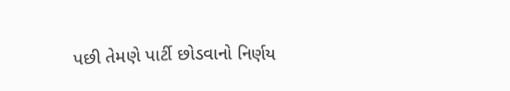પછી તેમણે પાર્ટી છોડવાનો નિર્ણય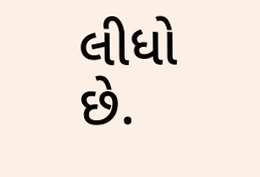લીધો છે.